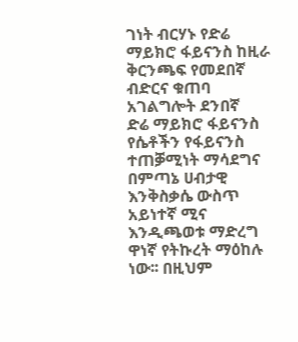ገነት ብርሃኑ የድሬ ማይክሮ ፋይናንስ ከዚራ ቅርንጫፍ የመደበኛ ብድርና ቁጠባ አገልግሎት ደንበኛ
ድሬ ማይክሮ ፋይናንስ የሴቶችን የፋይናንስ ተጠቓሚነት ማሳደግና በምጣኔ ሀብታዊ እንቅስቃሴ ውስጥ አይነተኛ ሚና እንዲጫወቱ ማድረግ ዋነኛ የትኩረት ማዕከሉ ነው፡፡ በዚህም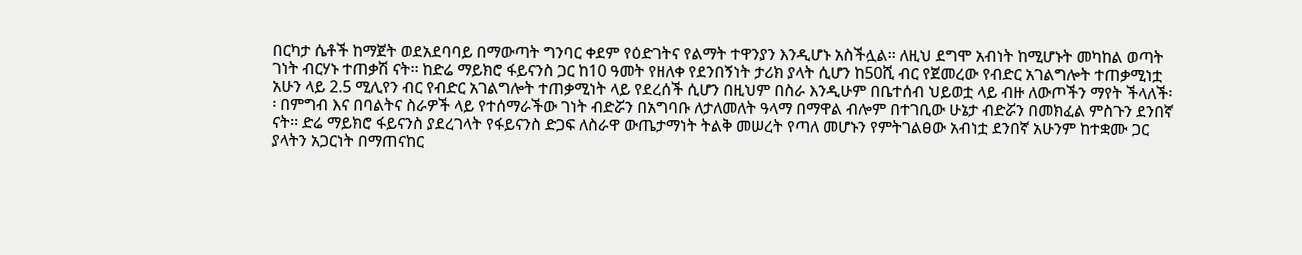በርካታ ሴቶች ከማጀት ወደአደባባይ በማውጣት ግንባር ቀደም የዕድገትና የልማት ተዋንያን እንዲሆኑ አስችሏል፡፡ ለዚህ ደግሞ አብነት ከሚሆኑት መካከል ወጣት ገነት ብርሃኑ ተጠቃሽ ናት፡፡ ከድሬ ማይክሮ ፋይናንስ ጋር ከ10 ዓመት የዘለቀ የደንበኝነት ታሪክ ያላት ሲሆን ከ50ሺ ብር የጀመረው የብድር አገልግሎት ተጠቃሚነቷ አሁን ላይ 2.5 ሚሊየን ብር የብድር አገልግሎት ተጠቃሚነት ላይ የደረሰች ሲሆን በዚህም በስራ እንዲሁም በቤተሰብ ህይወቷ ላይ ብዙ ለውጦችን ማየት ችላለች፡፡ በምግብ እና በባልትና ስራዎች ላይ የተሰማራችው ገነት ብድሯን በአግባቡ ለታለመለት ዓላማ በማዋል ብሎም በተገቢው ሁኔታ ብድሯን በመክፈል ምስጉን ደንበኛ ናት፡፡ ድሬ ማይክሮ ፋይናንስ ያደረገላት የፋይናንስ ድጋፍ ለስራዋ ውጤታማነት ትልቅ መሠረት የጣለ መሆኑን የምትገልፀው አብነቷ ደንበኛ አሁንም ከተቋሙ ጋር ያላትን አጋርነት በማጠናከር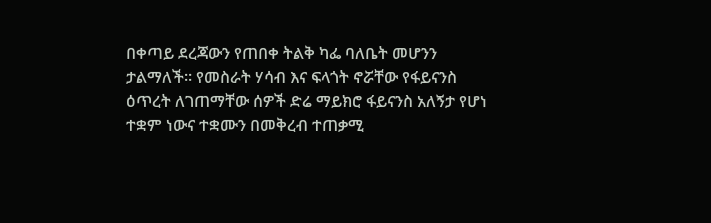በቀጣይ ደረጃውን የጠበቀ ትልቅ ካፌ ባለቤት መሆንን ታልማለች፡፡ የመስራት ሃሳብ እና ፍላጎት ኖሯቸው የፋይናንስ ዕጥረት ለገጠማቸው ሰዎች ድሬ ማይክሮ ፋይናንስ አለኝታ የሆነ ተቋም ነውና ተቋሙን በመቅረብ ተጠቃሚ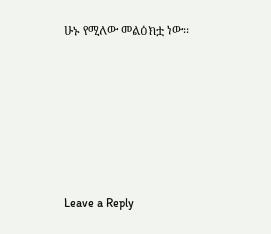ሁኑ የሚለው መልዕክቷ ነው፡፡






Leave a Reply